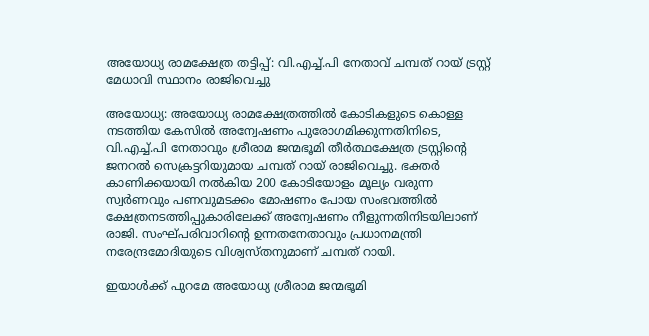അയോധ്യ രാമക്ഷേത്ര തട്ടിപ്പ്: വി.എച്ച്.പി നേതാവ് ചമ്പത് റായ് ട്രസ്റ്റ് മേധാവി സ്ഥാനം രാജിവെച്ചു

അയോധ്യ: അയോധ്യ രാമക്ഷേത്രത്തിൽ കോടികളുടെ കൊള്ള നടത്തിയ കേസിൽ അന്വേഷണം പുരോഗമിക്കുന്നതിനിടെ, വി.എച്ച്.പി നേതാവും ശ്രീരാമ ജന്മഭൂമി തീർത്ഥക്ഷേത്ര ട്രസ്റ്റിന്റെ ജനറൽ സെക്രട്ടറിയുമായ ചമ്പത് റായ് രാജിവെച്ചു. ഭക്തർ കാണിക്കയായി നൽകിയ 200 കോടിയോളം മൂല്യം വരുന്ന സ്വർണവും പണവുമടക്കം മോഷണം പോയ സംഭവത്തിൽ ക്ഷേത്രനടത്തിപ്പുകാരിലേക്ക് അന്വേഷണം നീളുന്നതിനിടയിലാണ് രാജി. സംഘ്പരിവാറിന്റെ ഉന്നതനേതാവും പ്രധാനമന്ത്രി നരേന്ദ്രമോദിയുടെ വിശ്വസ്തനുമാണ് ചമ്പത് റായി.

ഇയാൾക്ക് പുറമേ അയോധ്യ ശ്രീരാമ ജന്മഭൂമി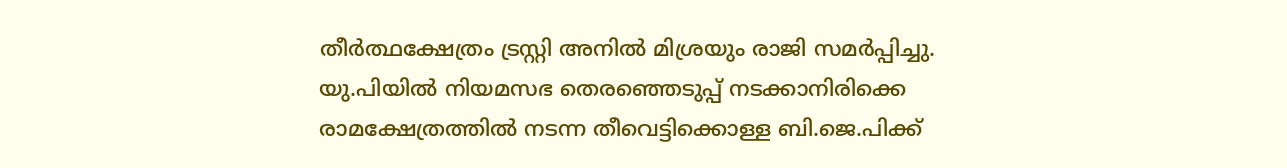തീർത്ഥക്ഷേത്രം ട്രസ്റ്റി അനിൽ മിശ്രയും രാജി സമർപ്പിച്ചു. യു.പിയിൽ നിയമസഭ തെരഞ്ഞെടുപ്പ് നടക്കാനിരിക്കെ രാമക്ഷേത്രത്തിൽ നടന്ന തീവെട്ടിക്കൊള്ള ബി.ജെ.പിക്ക്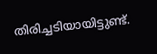തിരിച്ചടിയായിട്ടുണ്ട്.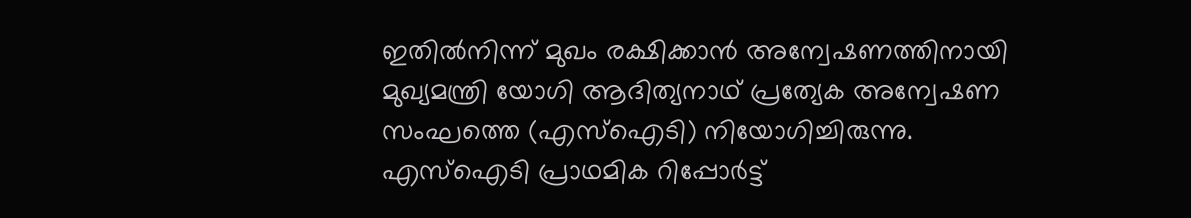ഇതിൽനിന്ന് മുഖം രക്ഷിക്കാൻ അന്വേഷണത്തിനായി മുഖ്യമന്ത്രി യോഗി ആദിത്യനാഥ് പ്രത്യേക അന്വേഷണ സംഘത്തെ (എസ്‌ഐടി) നിയോഗിച്ചിരുന്നു. എസ്‌ഐടി പ്രാഥമിക റിപ്പോർട്ട്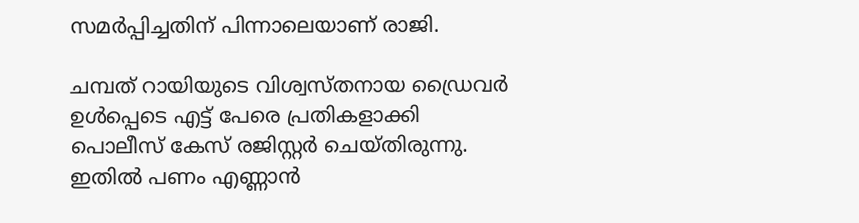സമർപ്പിച്ചതിന് പിന്നാലെയാണ് രാജി.

ചമ്പത് റായിയുടെ വിശ്വസ്തനായ ഡ്രൈവർ ഉൾപ്പെടെ എട്ട് പേരെ പ്രതികളാക്കി പൊലീസ് കേസ് രജിസ്റ്റർ ചെയ്തിരുന്നു. ഇതിൽ പണം എണ്ണാൻ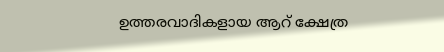ഉത്തരവാദികളായ ആറ് ക്ഷേത്ര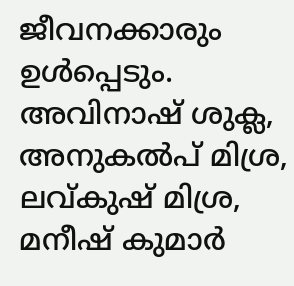ജീവനക്കാരും ഉൾപ്പെടും. അവിനാഷ് ശുക്ല, അനുകൽപ് മിശ്ര, ലവ്കുഷ് മിശ്ര, മനീഷ് കുമാർ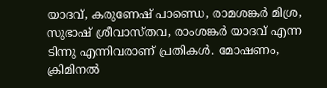യാദവ്, കരുണേഷ് പാണ്ഡെ, രാമശങ്കർ മിശ്ര, സുഭാഷ് ശ്രീവാസ്തവ, രാംശങ്കർ യാദവ് എന്ന ടിന്നു എന്നിവരാണ് പ്രതികൾ. മോഷണം, ക്രിമിനൽ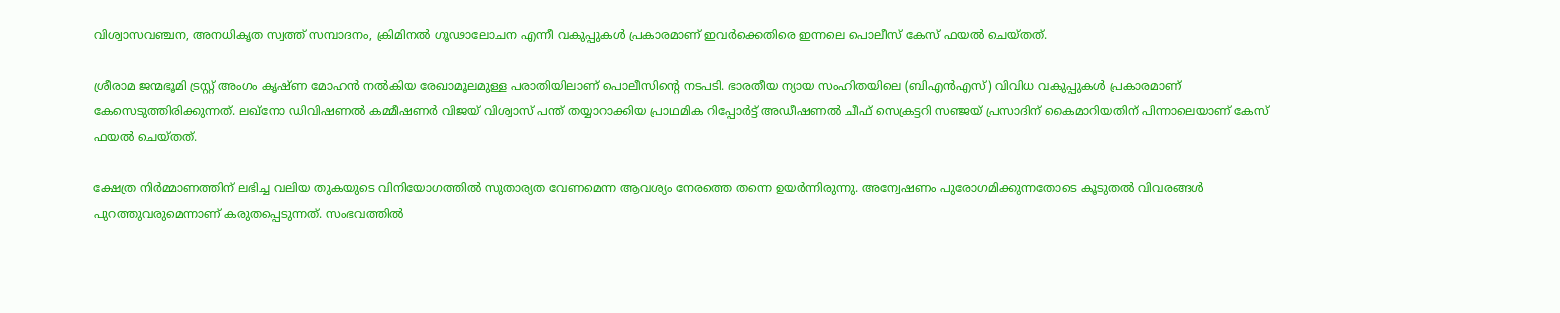വിശ്വാസവഞ്ചന, അനധികൃത സ്വത്ത് സമ്പാദനം, ക്രിമിനൽ ഗൂഢാലോചന എന്നീ വകുപ്പുകൾ പ്രകാരമാണ് ഇവർക്കെതിരെ ഇന്നലെ പൊലീസ് കേസ് ഫയൽ ചെയ്തത്.

ശ്രീരാമ ജന്മഭൂമി ട്രസ്റ്റ് അംഗം കൃഷ്ണ മോഹൻ നൽകിയ രേഖാമൂലമുള്ള പരാതിയിലാണ് പൊലീസിന്റെ നടപടി. ഭാരതീയ ന്യായ സംഹിതയിലെ (ബിഎൻഎസ്) വിവിധ വകുപ്പുകൾ പ്രകാരമാണ് കേസെടുത്തിരിക്കുന്നത്. ലഖ്‌നോ ഡിവിഷണൽ കമ്മീഷണർ വിജയ് വിശ്വാസ് പന്ത് തയ്യാറാക്കിയ പ്രാഥമിക റിപ്പോർട്ട് അഡീഷണൽ ചീഫ് സെക്രട്ടറി സഞ്ജയ് പ്രസാദിന് കൈമാറിയതിന് പിന്നാലെയാണ് കേസ് ഫയൽ ചെയ്തത്.

ക്ഷേത്ര നിർമ്മാണത്തിന് ലഭിച്ച വലിയ തുകയുടെ വിനിയോഗത്തിൽ സുതാര്യത വേണമെന്ന ആവശ്യം നേരത്തെ തന്നെ ഉയർന്നിരുന്നു. അന്വേഷണം പുരോഗമിക്കുന്നതോടെ കൂടുതൽ വിവരങ്ങൾ പുറത്തുവരുമെന്നാണ് കരുതപ്പെടുന്നത്. സംഭവത്തിൽ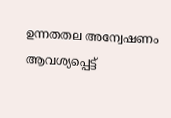ഉന്നതതല അന്വേഷണം ആവശ്യപ്പെട്ട്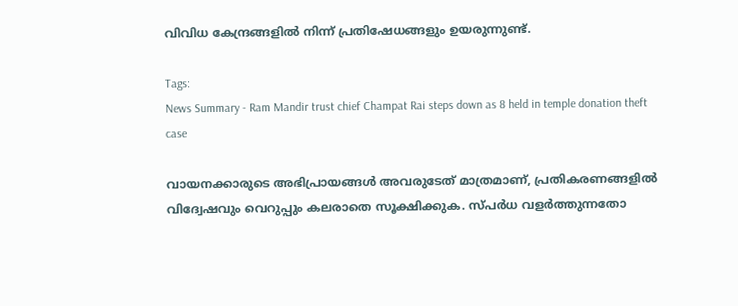വിവിധ കേന്ദ്രങ്ങളിൽ നിന്ന് പ്രതിഷേധങ്ങളും ഉയരുന്നുണ്ട്.

Tags:
News Summary - Ram Mandir trust chief Champat Rai steps down as 8 held in temple donation theft case

വായനക്കാരുടെ അഭിപ്രായങ്ങള്‍ അവരുടേത് മാത്രമാണ്, പ്രതികരണങ്ങളിൽ വിദ്വേഷവും വെറുപ്പും കലരാതെ സൂക്ഷിക്കുക. സ്പർധ വളർത്തുന്നതോ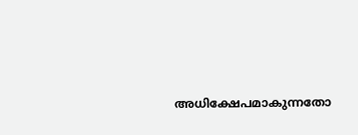അധിക്ഷേപമാകുന്നതോ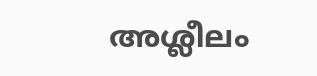അശ്ലീലം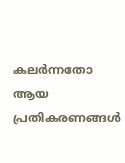കലർന്നതോ ആയ പ്രതികരണങ്ങൾ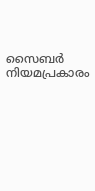സൈബർ നിയമപ്രകാരം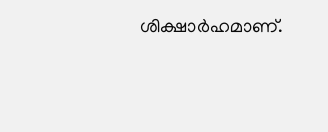ശിക്ഷാർഹമാണ്.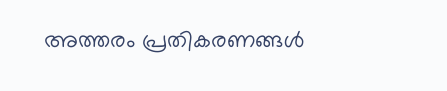അത്തരം പ്രതികരണങ്ങൾ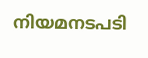നിയമനടപടി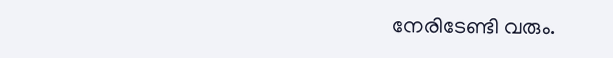നേരിടേണ്ടി വരും.